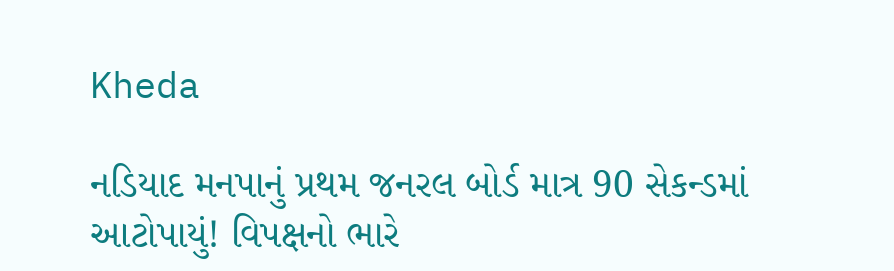Kheda

નડિયાદ મનપાનું પ્રથમ જનરલ બોર્ડ માત્ર 90 સેકન્ડમાં આટોપાયું! વિપક્ષનો ભારે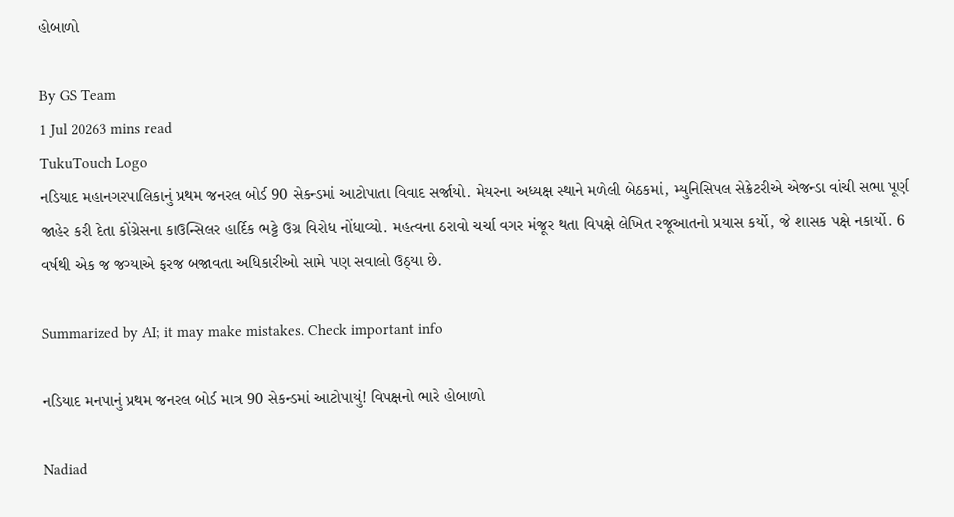હોબાળો

By GS Team
1 Jul 20263 mins read
TukuTouch Logo
નડિયાદ મહાનગરપાલિકાનું પ્રથમ જનરલ બોર્ડ 90 સેકન્ડમાં આટોપાતા વિવાદ સર્જાયો. મેયરના અધ્યક્ષ સ્થાને મળેલી બેઠકમાં, મ્યુનિસિપલ સેક્રેટરીએ એજન્ડા વાંચી સભા પૂર્ણ જાહેર કરી દેતા કોંગ્રેસના કાઉન્સિલર હાર્દિક ભટ્ટે ઉગ્ર વિરોધ નોંધાવ્યો. મહત્વના ઠરાવો ચર્ચા વગર મંજૂર થતા વિપક્ષે લેખિત રજૂઆતનો પ્રયાસ કર્યો, જે શાસક પક્ષે નકાર્યો. 6 વર્ષથી એક જ જગ્યાએ ફરજ બજાવતા અધિકારીઓ સામે પણ સવાલો ઉઠ્યા છે.

Summarized by AI; it may make mistakes. Check important info

નડિયાદ મનપાનું પ્રથમ જનરલ બોર્ડ માત્ર 90 સેકન્ડમાં આટોપાયું! વિપક્ષનો ભારે હોબાળો

Nadiad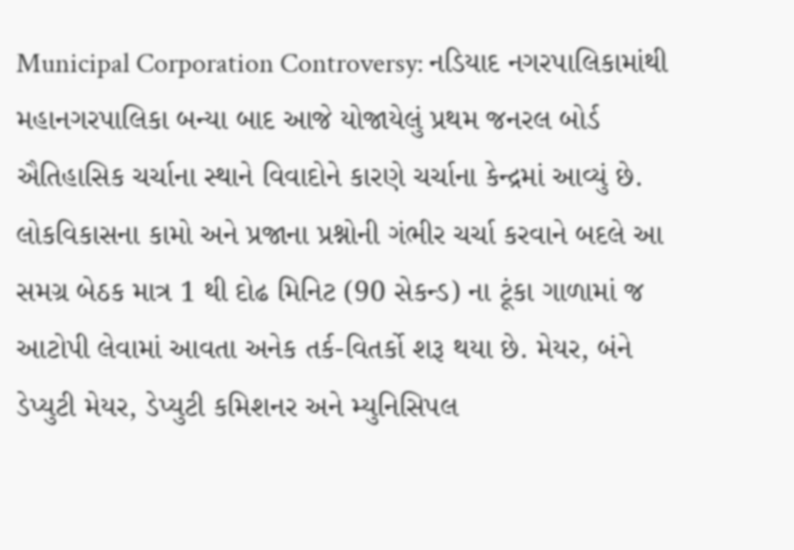Municipal Corporation Controversy: નડિયાદ નગરપાલિકામાંથી મહાનગરપાલિકા બન્યા બાદ આજે યોજાયેલું પ્રથમ જનરલ બોર્ડ ઐતિહાસિક ચર્ચાના સ્થાને વિવાદોને કારણે ચર્ચાના કેન્દ્રમાં આવ્યું છે. લોકવિકાસના કામો અને પ્રજાના પ્રશ્નોની ગંભીર ચર્ચા કરવાને બદલે આ સમગ્ર બેઠક માત્ર 1 થી દોઢ મિનિટ (90 સેકન્ડ) ના ટૂંકા ગાળામાં જ આટોપી લેવામાં આવતા અનેક તર્ક-વિતર્કો શરૂ થયા છે. મેયર, બંને ડેપ્યુટી મેયર, ડેપ્યુટી કમિશનર અને મ્યુનિસિપલ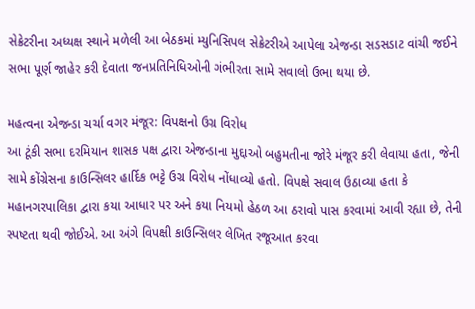સેક્રેટરીના અધ્યક્ષ સ્થાને મળેલી આ બેઠકમાં મ્યુનિસિપલ સેક્રેટરીએ આપેલા એજન્ડા સડસડાટ વાંચી જઈને સભા પૂર્ણ જાહેર કરી દેવાતા જનપ્રતિનિધિઓની ગંભીરતા સામે સવાલો ઉભા થયા છે.

મહત્વના એજન્ડા ચર્ચા વગર મંજૂર: વિપક્ષનો ઉગ્ર વિરોધ
આ ટૂંકી સભા દરમિયાન શાસક પક્ષ દ્વારા એજન્ડાના મુદ્દાઓ બહુમતીના જોરે મંજૂર કરી લેવાયા હતા, જેની સામે કોંગ્રેસના કાઉન્સિલર હાર્દિક ભટ્ટે ઉગ્ર વિરોધ નોંધાવ્યો હતો. વિપક્ષે સવાલ ઉઠાવ્યા હતા કે મહાનગરપાલિકા દ્વારા કયા આધાર પર અને કયા નિયમો હેઠળ આ ઠરાવો પાસ કરવામાં આવી રહ્યા છે, તેની સ્પષ્ટતા થવી જોઈએ. આ અંગે વિપક્ષી કાઉન્સિલર લેખિત રજૂઆત કરવા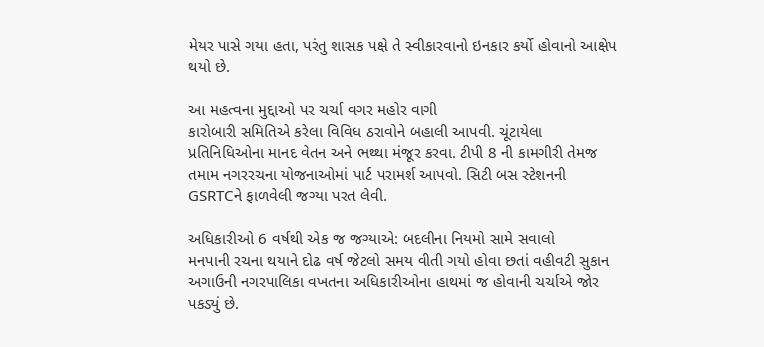મેયર પાસે ગયા હતા, પરંતુ શાસક પક્ષે તે સ્વીકારવાનો ઇનકાર કર્યો હોવાનો આક્ષેપ થયો છે.

આ મહત્વના મુદ્દાઓ પર ચર્ચા વગર મહોર વાગી
કારોબારી સમિતિએ કરેલા વિવિધ ઠરાવોને બહાલી આપવી. ચૂંટાયેલા પ્રતિનિધિઓના માનદ વેતન અને ભથ્થા મંજૂર કરવા. ટીપી 8 ની કામગીરી તેમજ તમામ નગરરચના યોજનાઓમાં પાર્ટ પરામર્શ આપવો. સિટી બસ સ્ટેશનની GSRTCને ફાળવેલી જગ્યા પરત લેવી.

અધિકારીઓ 6 વર્ષથી એક જ જગ્યાએ: બદલીના નિયમો સામે સવાલો
મનપાની રચના થયાને દોઢ વર્ષ જેટલો સમય વીતી ગયો હોવા છતાં વહીવટી સુકાન અગાઉની નગરપાલિકા વખતના અધિકારીઓના હાથમાં જ હોવાની ચર્ચાએ જોર પકડ્યું છે.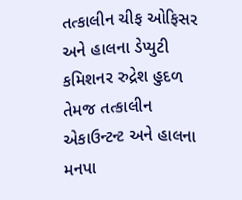તત્કાલીન ચીફ ઓફિસર અને હાલના ડેપ્યુટી કમિશનર રુદ્રેશ હુદળ તેમજ તત્કાલીન એકાઉન્ટન્ટ અને હાલના મનપા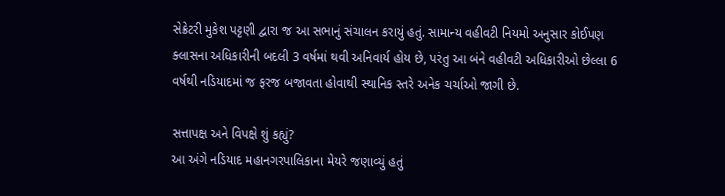સેક્રેટરી મુકેશ પટ્ટણી દ્વારા જ આ સભાનું સંચાલન કરાયું હતું. સામાન્ય વહીવટી નિયમો અનુસાર કોઈપણ ક્લાસના અધિકારીની બદલી 3 વર્ષમાં થવી અનિવાર્ય હોય છે, પરંતુ આ બંને વહીવટી અધિકારીઓ છેલ્લા 6 વર્ષથી નડિયાદમાં જ ફરજ બજાવતા હોવાથી સ્થાનિક સ્તરે અનેક ચર્ચાઓ જાગી છે.

સત્તાપક્ષ અને વિપક્ષે શું કહ્યું?
આ અંગે નડિયાદ મહાનગરપાલિકાના મેયરે જણાવ્યું હતું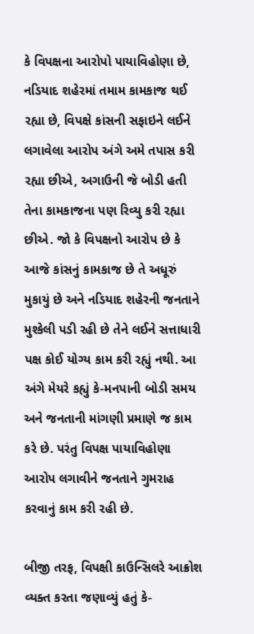કે વિપક્ષના આરોપો પાયાવિહોણા છે, નડિયાદ શહેરમાં તમામ કામકાજ થઈ રહ્યા છે, વિપક્ષે કાંસની સફાઇને લઈને લગાવેલા આરોપ અંગે અમે તપાસ કરી રહ્યા છીએ, અગાઉની જે બોડી હતી તેના કામકાજના પણ રિવ્યુ કરી રહ્યા છીએ. જો કે વિપક્ષનો આરોપ છે કે આજે કાંસનું કામકાજ છે તે અધૂરું મુકાયું છે અને નડિયાદ શહેરની જનતાને મુશ્કેલી પડી રહી છે તેને લઈને સત્તાધારી પક્ષ કોઈ યોગ્ય કામ કરી રહ્યું નથી. આ અંગે મેયરે કહ્યું કે-મનપાની બોડી સમય અને જનતાની માંગણી પ્રમાણે જ કામ કરે છે. પરંતુ વિપક્ષ પાયાવિહોણા આરોપ લગાવીને જનતાને ગુમરાહ કરવાનું કામ કરી રહી છે.

બીજી તરફ, વિપક્ષી કાઉન્સિલરે આક્રોશ વ્યક્ત કરતા જણાવ્યું હતું કે-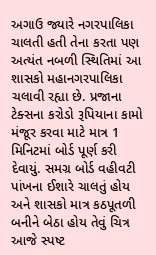અગાઉ જ્યારે નગરપાલિકા ચાલતી હતી તેના કરતા પણ અત્યંત નબળી સ્થિતિમાં આ શાસકો મહાનગરપાલિકા ચલાવી રહ્યા છે. પ્રજાના ટેક્સના કરોડો રૂપિયાના કામો મંજૂર કરવા માટે માત્ર 1 મિનિટમાં બોર્ડ પૂર્ણ કરી દેવાયું. સમગ્ર બોર્ડ વહીવટી પાંખના ઈશારે ચાલતું હોય અને શાસકો માત્ર કઠપૂતળી બનીને બેઠા હોય તેવું ચિત્ર આજે સ્પષ્ટ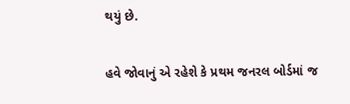થયું છે.

હવે જોવાનું એ રહેશે કે પ્રથમ જનરલ બોર્ડમાં જ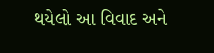થયેલો આ વિવાદ અને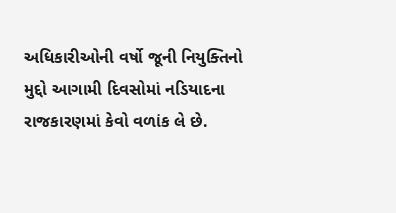અધિકારીઓની વર્ષો જૂની નિયુક્તિનો મુદ્દો આગામી દિવસોમાં નડિયાદના રાજકારણમાં કેવો વળાંક લે છે.